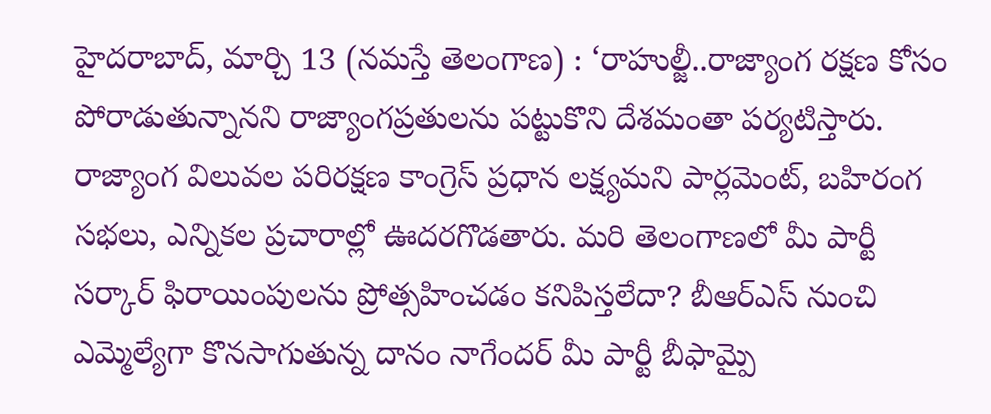హైదరాబాద్, మార్చి 13 (నమస్తే తెలంగాణ) : ‘రాహుల్జీ..రాజ్యాంగ రక్షణ కోసం పోరాడుతున్నానని రాజ్యాంగప్రతులను పట్టుకొని దేశమంతా పర్యటిస్తారు. రాజ్యాంగ విలువల పరిరక్షణ కాంగ్రెస్ ప్రధాన లక్ష్యమని పార్లమెంట్, బహిరంగ సభలు, ఎన్నికల ప్రచారాల్లో ఊదరగొడతారు. మరి తెలంగాణలో మీ పార్టీ సర్కార్ ఫిరాయింపులను ప్రోత్సహించడం కనిపిస్తలేదా? బీఆర్ఎస్ నుంచి ఎమ్మెల్యేగా కొనసాగుతున్న దానం నాగేందర్ మీ పార్టీ బీఫామ్పై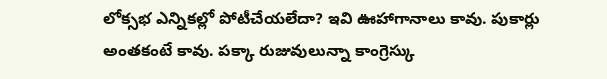లోక్సభ ఎన్నికల్లో పోటీచేయలేదా? ఇవి ఊహాగానాలు కావు. పుకార్లు అంతకంటే కావు. పక్కా రుజువులున్నా కాంగ్రెస్కు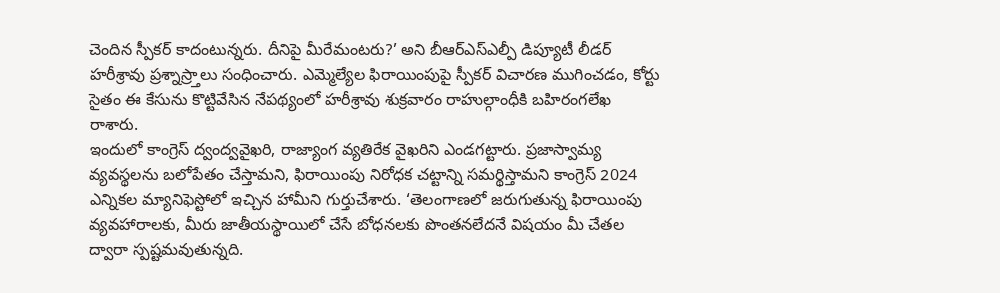చెందిన స్పీకర్ కాదంటున్నరు. దీనిపై మీరేమంటరు?’ అని బీఆర్ఎస్ఎల్పీ డిప్యూటీ లీడర్ హరీశ్రావు ప్రశ్నాస్ర్తాలు సంధించారు. ఎమ్మెల్యేల ఫిరాయింపుపై స్పీకర్ విచారణ ముగించడం, కోర్టు సైతం ఈ కేసును కొట్టివేసిన నేపథ్యంలో హరీశ్రావు శుక్రవారం రాహుల్గాంధీకి బహిరంగలేఖ రాశారు.
ఇందులో కాంగ్రెస్ ద్వంద్వవైఖరి, రాజ్యాంగ వ్యతిరేక వైఖరిని ఎండగట్టారు. ప్రజాస్వామ్య వ్యవస్థలను బలోపేతం చేస్తామని, ఫిరాయింపు నిరోధక చట్టాన్ని సమర్థిస్తామని కాంగ్రెస్ 2024 ఎన్నికల మ్యానిఫెస్టోలో ఇచ్చిన హామీని గుర్తుచేశారు. ‘తెలంగాణలో జరుగుతున్న ఫిరాయింపు వ్యవహారాలకు, మీరు జాతీయస్థాయిలో చేసే బోధనలకు పొంతనలేదనే విషయం మీ చేతల ద్వారా స్పష్టమవుతున్నది.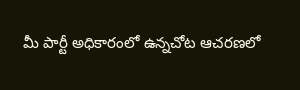మీ పార్టీ అధికారంలో ఉన్నచోట ఆచరణలో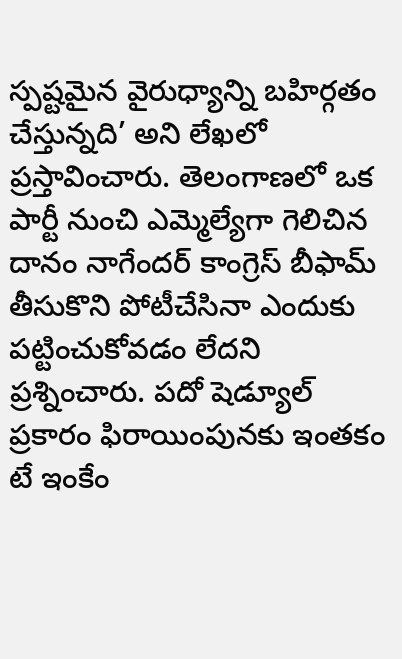స్పష్టమైన వైరుధ్యాన్ని బహిర్గతం చేస్తున్నది’ అని లేఖలో ప్రస్తావించారు. తెలంగాణలో ఒక పార్టీ నుంచి ఎమ్మెల్యేగా గెలిచిన దానం నాగేందర్ కాంగ్రెస్ బీఫామ్ తీసుకొని పోటీచేసినా ఎందుకు పట్టించుకోవడం లేదని ప్రశ్నించారు. పదో షెడ్యూల్ ప్రకారం ఫిరాయింపునకు ఇంతకం టే ఇంకేం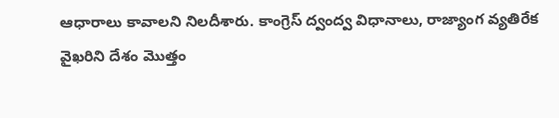ఆధారాలు కావాలని నిలదీశారు. కాంగ్రెస్ ద్వంద్వ విధానాలు, రాజ్యాంగ వ్యతిరేక వైఖరిని దేశం మొత్తం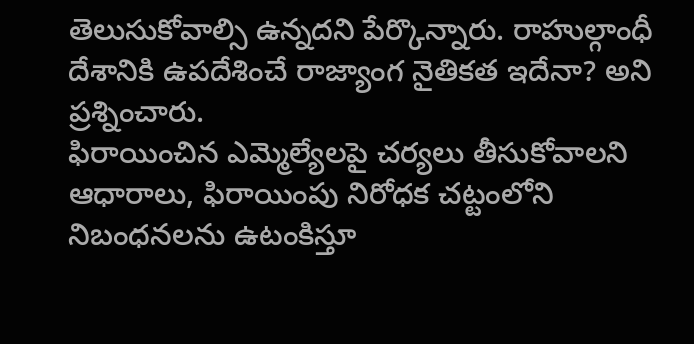తెలుసుకోవాల్సి ఉన్నదని పేర్కొన్నారు. రాహుల్గాంధీ దేశానికి ఉపదేశించే రాజ్యాంగ నైతికత ఇదేనా? అని ప్రశ్నించారు.
ఫిరాయించిన ఎమ్మెల్యేలపై చర్యలు తీసుకోవాలని ఆధారాలు, ఫిరాయింపు నిరోధక చట్టంలోని నిబంధనలను ఉటంకిస్తూ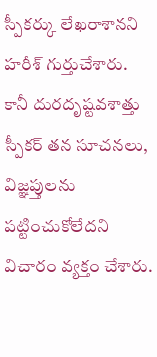స్పీకర్కు లేఖరాశానని హరీశ్ గుర్తుచేశారు. కానీ దురదృష్టవశాత్తు స్పీకర్ తన సూచనలు, విజ్ఞప్తులను పట్టించుకోలేదని విచారం వ్యక్తం చేశారు.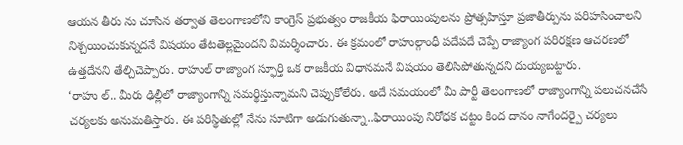ఆయన తీరు ను చూసిన తర్వాత తెలంగాణలోని కాంగ్రెస్ ప్రభుత్వం రాజకీయ ఫిరాయింపులను ప్రోత్సహిస్తూ ప్రజాతీర్పును పరిహసించాలని నిశ్చయించుకున్నదనే విషయం తేటతెల్లమైందని విమర్శించారు. ఈ క్రమంలో రాహుల్గాంధీ పదేపదే చెప్పే రాజ్యాంగ పరిరక్షణ ఆచరణలో ఉత్తదేనని తేల్చిచెప్పారు. రాహుల్ రాజ్యాంగ స్ఫూర్తి ఒక రాజకీయ విధానమనే విషయం తెలిసిపోతున్నదని దుయ్యబట్టారు.
‘రాహు ల్.. మీరు ఢిల్లీలో రాజ్యాంగాన్ని సమర్థిస్తున్నామని చెప్పుకోలేరు. అదే సమయంలో మీ పార్టీ తెలంగాణలో రాజ్యాంగాన్ని పలుచనచేసే చర్యలకు అనుమతిస్తారు. ఈ పరిస్థితుల్లో నేను సూటిగా అడుగుతున్నా..ఫిరాయింపు నిరోధక చట్టం కింద దానం నాగేందర్పై చర్యలు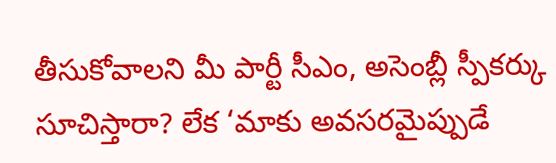తీసుకోవాలని మీ పార్టీ సీఎం, అసెంబ్లీ స్పీకర్కు సూచిస్తారా? లేక ‘మాకు అవసరమైప్పుడే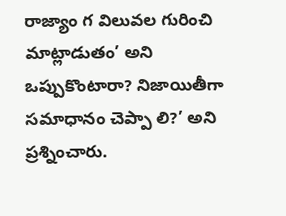రాజ్యాం గ విలువల గురించి మాట్లాడుతం’ అని ఒప్పుకొంటారా? నిజాయితీగా సమాధానం చెప్పా లి?’ అని ప్రశ్నించారు.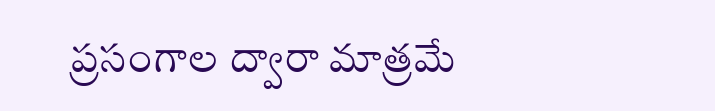ప్రసంగాల ద్వారా మాత్రమే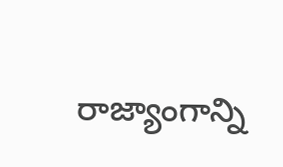రాజ్యాంగాన్ని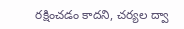రక్షించడం కాదని, చర్యల ద్వా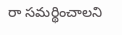రా సమర్థించాలని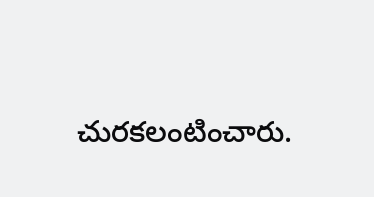చురకలంటించారు.